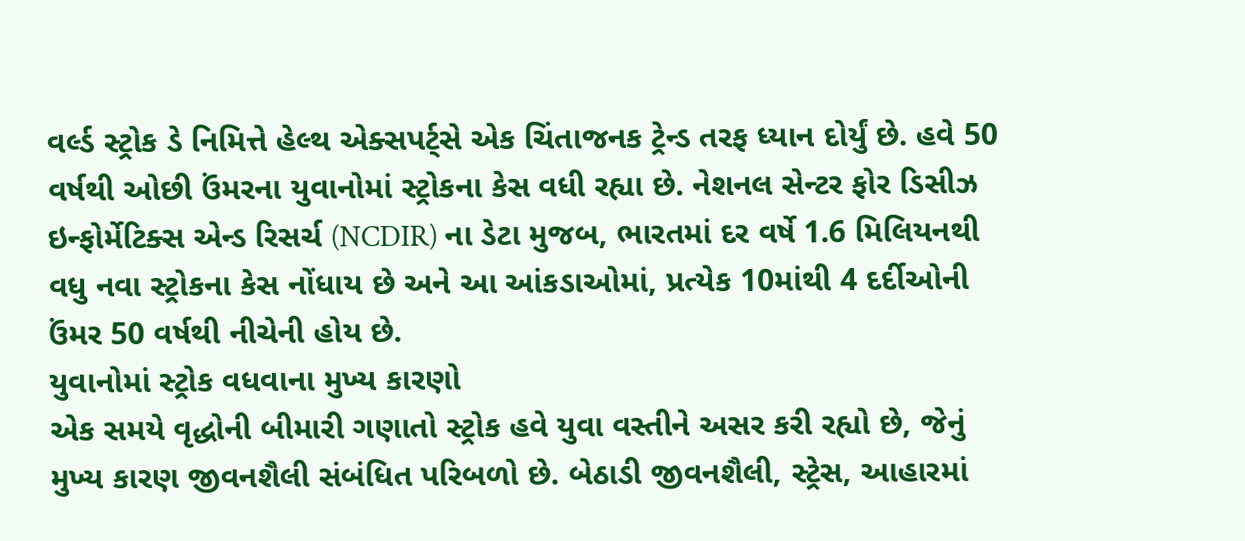વર્લ્ડ સ્ટ્રોક ડે નિમિત્તે હેલ્થ એક્સપર્ટ્સે એક ચિંતાજનક ટ્રેન્ડ તરફ ધ્યાન દોર્યું છે. હવે 50 વર્ષથી ઓછી ઉંમરના યુવાનોમાં સ્ટ્રોકના કેસ વધી રહ્યા છે. નેશનલ સેન્ટર ફોર ડિસીઝ ઇન્ફોર્મેટિક્સ એન્ડ રિસર્ચ (NCDIR) ના ડેટા મુજબ, ભારતમાં દર વર્ષે 1.6 મિલિયનથી વધુ નવા સ્ટ્રોકના કેસ નોંધાય છે અને આ આંકડાઓમાં, પ્રત્યેક 10માંથી 4 દર્દીઓની ઉંમર 50 વર્ષથી નીચેની હોય છે.
યુવાનોમાં સ્ટ્રોક વધવાના મુખ્ય કારણો
એક સમયે વૃદ્ધોની બીમારી ગણાતો સ્ટ્રોક હવે યુવા વસ્તીને અસર કરી રહ્યો છે, જેનું મુખ્ય કારણ જીવનશૈલી સંબંધિત પરિબળો છે. બેઠાડી જીવનશૈલી, સ્ટ્રેસ, આહારમાં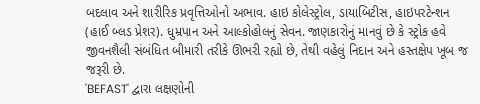બદલાવ અને શારીરિક પ્રવૃત્તિઓનો અભાવ. હાઇ કોલેસ્ટ્રોલ, ડાયાબિટીસ, હાઇપરટેન્શન (હાઈ બ્લડ પ્રેશર). ધુમ્રપાન અને આલ્કોહોલનું સેવન. જાણકારોનું માનવું છે કે સ્ટ્રોક હવે જીવનશૈલી સંબંધિત બીમારી તરીકે ઊભરી રહ્યો છે, તેથી વહેલું નિદાન અને હસ્તક્ષેપ ખૂબ જ જરૂરી છે.
'BEFAST' દ્વારા લક્ષણોની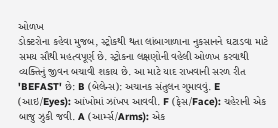ઓળખ
ડોક્ટરોના કહેવા મુજબ, સ્ટ્રોકથી થતા લાંબાગાળાના નુકસાનને ઘટાડવા માટે સમય સૌથી મહત્વપૂર્ણ છે. સ્ટ્રોકના લક્ષણોની વહેલી ઓળખ કરવાથી વ્યક્તિનું જીવન બચાવી શકાય છે. આ માટે યાદ રાખવાની સરળ રીત 'BEFAST' છે: B (બેલેન્સ): અચાનક સંતુલન ગુમાવવું. E (આઇ/Eyes): આંખોમાં ઝાંખપ આવવી. F (ફેસ/Face): ચહેરાની એક બાજુ ઝુકી જવી. A (આર્મ્સ/Arms): એક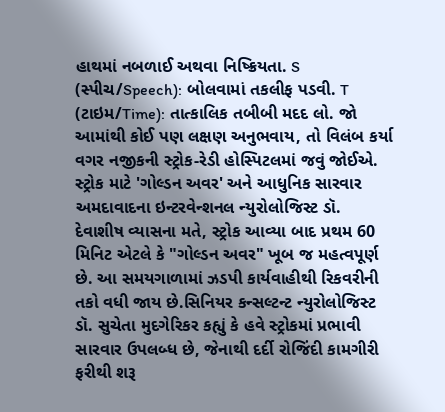હાથમાં નબળાઈ અથવા નિષ્ક્રિયતા. S (સ્પીચ/Speech): બોલવામાં તકલીફ પડવી. T (ટાઇમ/Time): તાત્કાલિક તબીબી મદદ લો. જો આમાંથી કોઈ પણ લક્ષણ અનુભવાય, તો વિલંબ કર્યા વગર નજીકની સ્ટ્રોક-રેડી હોસ્પિટલમાં જવું જોઈએ.
સ્ટ્રોક માટે 'ગોલ્ડન અવર' અને આધુનિક સારવાર
અમદાવાદના ઇન્ટરવેન્શનલ ન્યુરોલોજિસ્ટ ડૉ. દેવાશીષ વ્યાસના મતે, સ્ટ્રોક આવ્યા બાદ પ્રથમ 60 મિનિટ એટલે કે "ગોલ્ડન અવર" ખૂબ જ મહત્વપૂર્ણ છે. આ સમયગાળામાં ઝડપી કાર્યવાહીથી રિકવરીની તકો વધી જાય છે.સિનિયર કન્સલ્ટન્ટ ન્યુરોલોજિસ્ટ ડૉ. સુચેતા મુદગેરિકર કહ્યું કે હવે સ્ટ્રોકમાં પ્રભાવી સારવાર ઉપલબ્ધ છે, જેનાથી દર્દી રોજિંદી કામગીરી ફરીથી શરૂ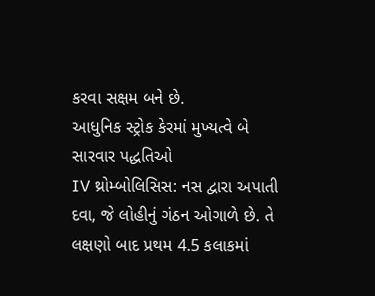કરવા સક્ષમ બને છે.
આધુનિક સ્ટ્રોક કેરમાં મુખ્યત્વે બે સારવાર પદ્ધતિઓ
IV થ્રોમ્બોલિસિસ: નસ દ્વારા અપાતી દવા, જે લોહીનું ગંઠન ઓગાળે છે. તે લક્ષણો બાદ પ્રથમ 4.5 કલાકમાં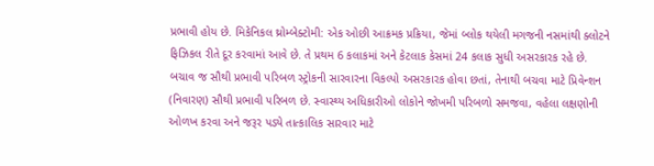પ્રભાવી હોય છે. મિકેનિકલ થ્રોમ્બેક્ટોમી: એક ઓછી આક્રમક પ્રક્રિયા, જેમાં બ્લોક થયેલી મગજની નસમાંથી ક્લોટને ફિઝિકલ રીતે દૂર કરવામાં આવે છે. તે પ્રથમ 6 કલાકમાં અને કેટલાક કેસમાં 24 કલાક સુધી અસરકારક રહે છે. બચાવ જ સૌથી પ્રભાવી પરિબળ સ્ટ્રોકની સારવારના વિકલ્પો અસરકારક હોવા છતાં, તેનાથી બચવા માટે પ્રિવેન્શન (નિવારણ) સૌથી પ્રભાવી પરિબળ છે. સ્વાસ્થ્ય અધિકારીઓ લોકોને જોખમી પરિબળો સમજવા, વહેલા લક્ષણોની ઓળખ કરવા અને જરૂર પડ્યે તાત્કાલિક સારવાર માટે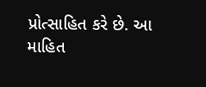પ્રોત્સાહિત કરે છે. આ માહિત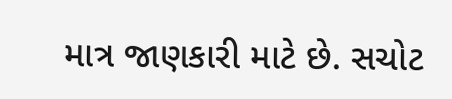માત્ર જાણકારી માટે છે. સચોટ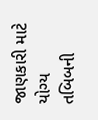જાણકારી માટે યોગ્ય તબિબની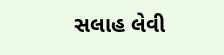સલાહ લેવી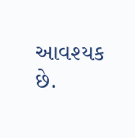આવશ્યક છે.